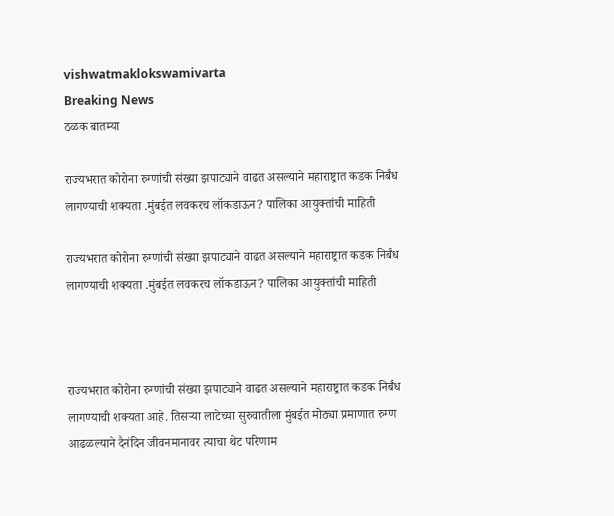vishwatmaklokswamivarta
Breaking News
ठळक बातम्या

राज्यभरात कोरोना रुग्णांची संख्या झपाट्याने वाढत असल्याने महाराष्ट्रात कडक निर्बंध लागण्याची शक्यता .मुंबईत लवकरच लॉकडाऊन? पालिका आयुक्तांची माहिती

राज्यभरात कोरोना रुग्णांची संख्या झपाट्याने वाढत असल्याने महाराष्ट्रात कडक निर्बंध लागण्याची शक्यता .मुंबईत लवकरच लॉकडाऊन? पालिका आयुक्तांची माहिती



राज्यभरात कोरोना रुग्णांची संख्या झपाट्याने वाढत असल्याने महाराष्ट्रात कडक निर्बंध लागण्याची शक्यता आहे. तिसऱ्या लाटेच्या सुरुवातीला मुंबईत मोठ्या प्रमाणात रुग्ण आढळल्याने दैनंदिन जीवनमानावर त्याचा थेट परिणाम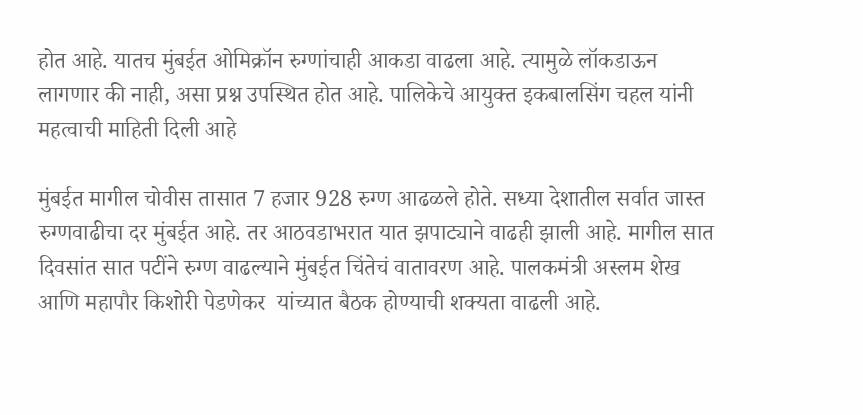होत आहे. यातच मुंबईत ओमिक्रॉन रुग्णांचाही आकडा वाढला आहे. त्यामुळे लॉकडाऊन लागणार की नाही, असा प्रश्न उपस्थित होत आहे. पालिकेचे आयुक्त इकबालसिंग चहल यांनी महत्वाची माहिती दिली आहे

मुंबईत मागील चोवीस तासात 7 हजार 928 रुग्ण आढळले होते. सध्या देशातील सर्वात जास्त रुग्णवाढीचा दर मुंबईत आहे. तर आठवडाभरात यात झपाट्याने वाढही झाली आहे. मागील सात दिवसांत सात पटींने रुग्ण वाढल्याने मुंबईत चिंतेचं वातावरण आहे. पालकमंत्री अस्लम शेख आणि महापौर किशोरी पेडणेकर  यांच्यात बैठक होण्याची शक्यता वाढली आहे.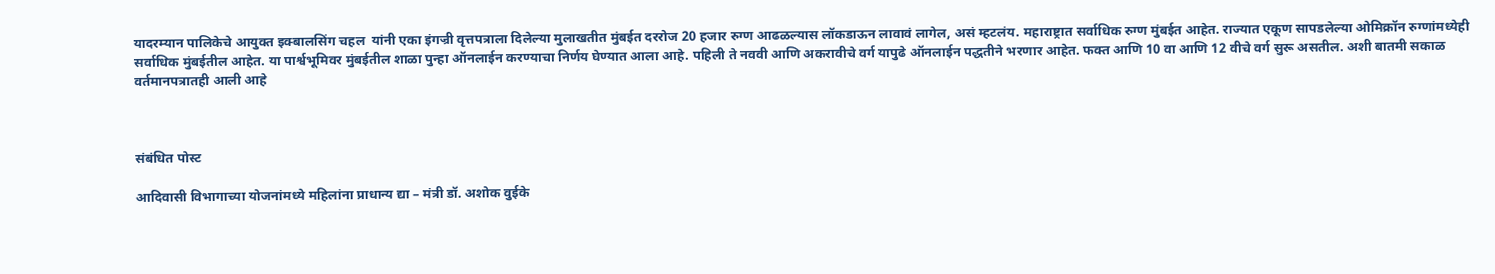यादरम्यान पालिकेचे आयुक्त इक्बालसिंग चहल  यांनी एका इंगज्री वृत्तपत्राला दिलेल्या मुलाखतीत मुंबईत दररोज 20 हजार रुग्ण आढळल्यास लॉकडाऊन लावावं लागेल, असं म्हटलंय. महाराष्ट्रात सर्वाधिक रुग्ण मुंबईत आहेत. राज्यात एकूण सापडलेल्या ओमिक्रॉन रुग्णांमध्येही सर्वाधिक मुंबईतील आहेत. या पार्श्वभूमिवर मुंबईतील शाळा पुन्हा ऑनलाईन करण्याचा निर्णय घेण्यात आला आहे. पहिली ते नववी आणि अकरावीचे वर्ग यापुढे ऑनलाईन पद्धतीने भरणार आहेत. फक्त आणि 10 वा आणि 12 वीचे वर्ग सुरू असतील. अशी बातमी सकाळ वर्तमानपत्रातही आली आहे



संबंधित पोस्ट

आदिवासी विभागाच्या योजनांमध्ये महिलांना प्राधान्य द्या – मंत्री डॉ. अशोक वुईके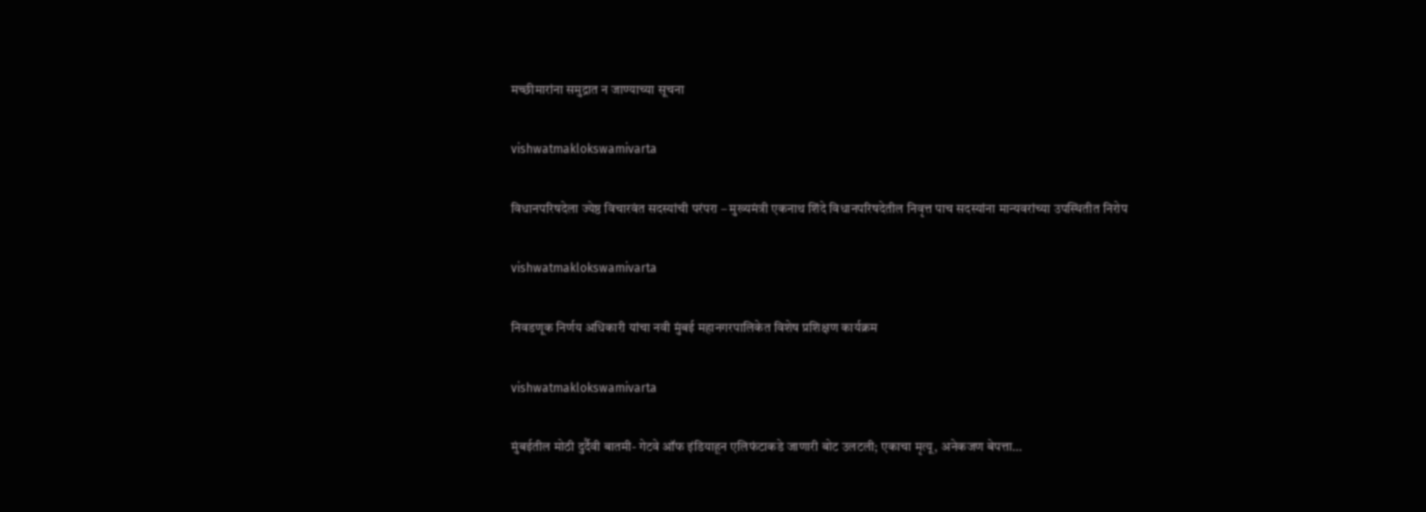मच्छीमारांना समुद्रात न जाण्याच्या सूचना

vishwatmaklokswamivarta

विधानपरिषदेला ज्येष्ठ विचारवंत सदस्यांची परंपरा – मुख्यमंत्री एकनाथ शिंदे विधानपरिषदेतील निवृत्त पाच सदस्यांना मान्यवरांच्या उपस्थितीत निरोप

vishwatmaklokswamivarta

निवडणूक निर्णय अधिकारी यांचा नवी मुंबई महानगरपालिकेत विशेष प्रशिक्षण कार्यक्रम

vishwatmaklokswamivarta

मुंबईतील मोठी दुर्दैवी बातमी- गेटवे ऑफ इंडियाहून एलिफंटाकडे जाणारी बोट उलटली; एकाचा मृत्यू, अनेकजण बेपत्ता…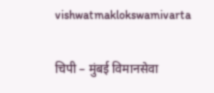vishwatmaklokswamivarta

चिपी – मुंबई विमानसेवा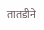तातडीने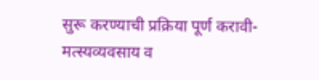सुरू करण्याची प्रक्रिया पूर्ण करावी- मत्स्यव्यवसाय व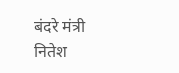बंदरे मंत्री नितेश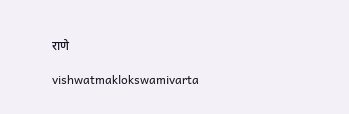राणे

vishwatmaklokswamivarta